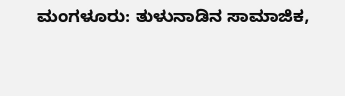ಮಂಗಳೂರು: ತುಳುನಾಡಿನ ಸಾಮಾಜಿಕ,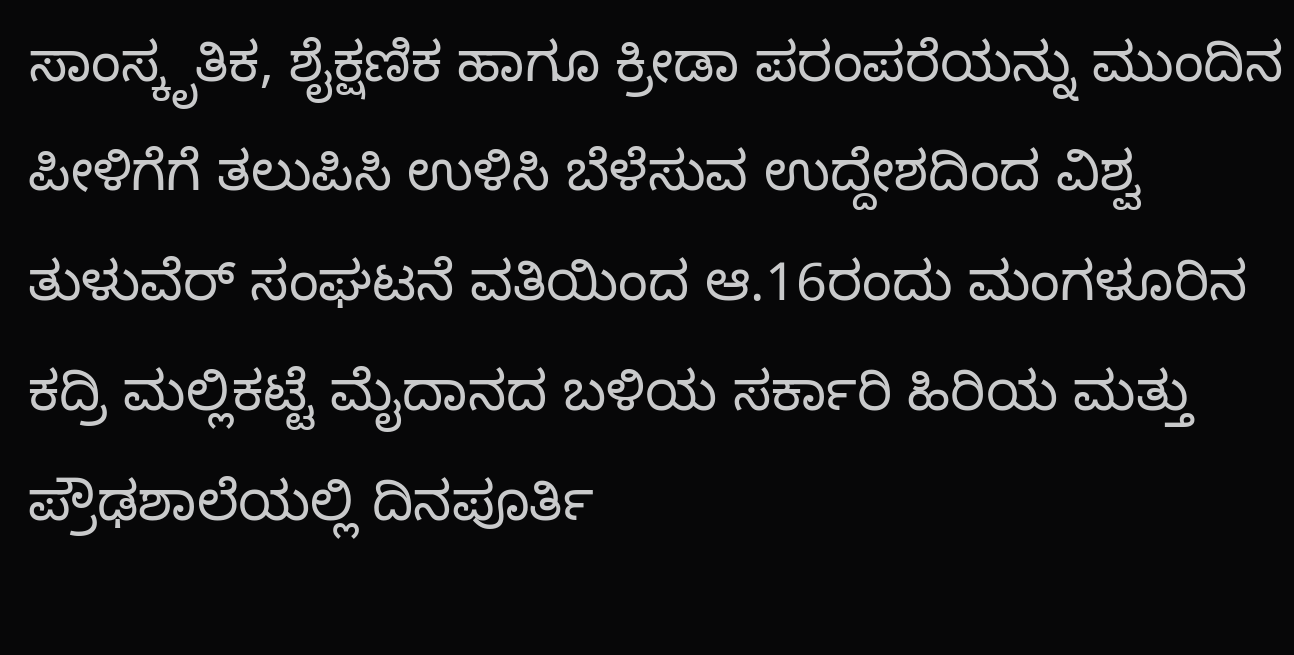ಸಾಂಸ್ಕೃತಿಕ, ಶೈಕ್ಷಣಿಕ ಹಾಗೂ ಕ್ರೀಡಾ ಪರಂಪರೆಯನ್ನು ಮುಂದಿನ ಪೀಳಿಗೆಗೆ ತಲುಪಿಸಿ ಉಳಿಸಿ ಬೆಳೆಸುವ ಉದ್ದೇಶದಿಂದ ವಿಶ್ವ ತುಳುವೆರ್ ಸಂಘಟನೆ ವತಿಯಿಂದ ಆ.16ರಂದು ಮಂಗಳೂರಿನ ಕದ್ರಿ ಮಲ್ಲಿಕಟ್ಟೆ ಮೈದಾನದ ಬಳಿಯ ಸರ್ಕಾರಿ ಹಿರಿಯ ಮತ್ತು ಪ್ರೌಢಶಾಲೆಯಲ್ಲಿ ದಿನಪೂರ್ತಿ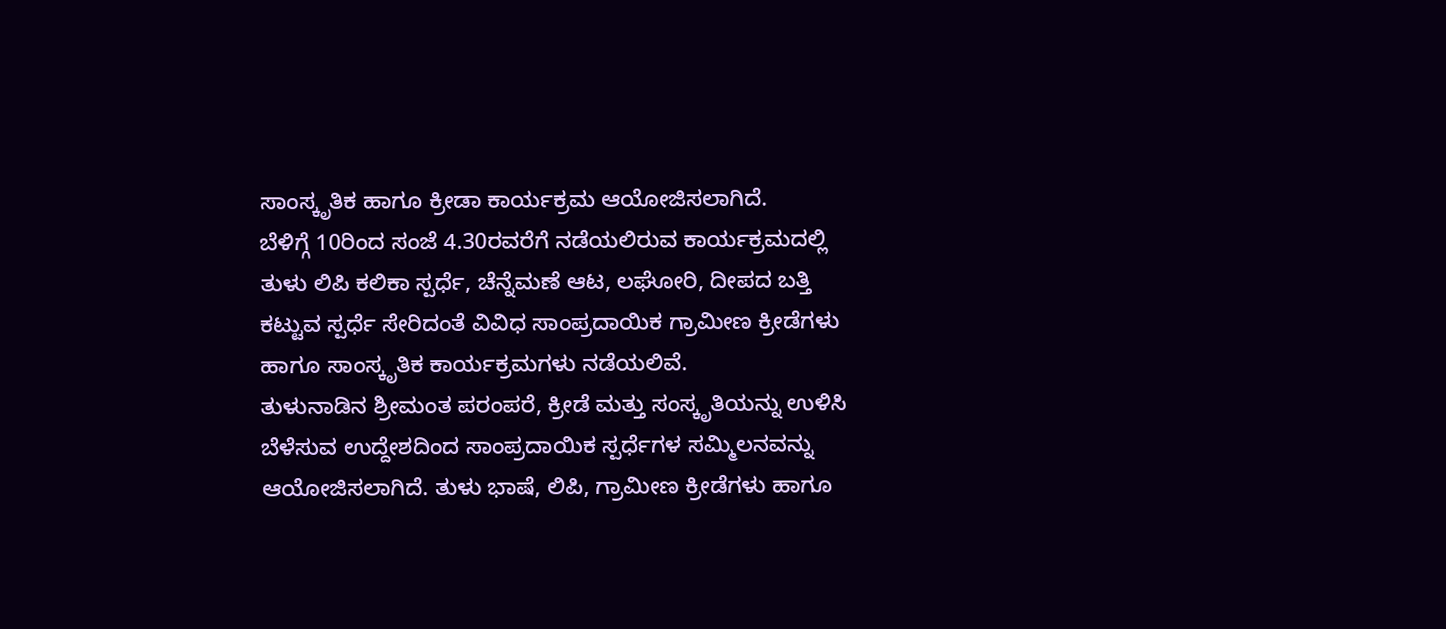ಸಾಂಸ್ಕೃತಿಕ ಹಾಗೂ ಕ್ರೀಡಾ ಕಾರ್ಯಕ್ರಮ ಆಯೋಜಿಸಲಾಗಿದೆ.
ಬೆಳಿಗ್ಗೆ 10ರಿಂದ ಸಂಜೆ 4.30ರವರೆಗೆ ನಡೆಯಲಿರುವ ಕಾರ್ಯಕ್ರಮದಲ್ಲಿ ತುಳು ಲಿಪಿ ಕಲಿಕಾ ಸ್ಪರ್ಧೆ, ಚೆನ್ನೆಮಣೆ ಆಟ, ಲಘೋರಿ, ದೀಪದ ಬತ್ತಿ ಕಟ್ಟುವ ಸ್ಪರ್ಧೆ ಸೇರಿದಂತೆ ವಿವಿಧ ಸಾಂಪ್ರದಾಯಿಕ ಗ್ರಾಮೀಣ ಕ್ರೀಡೆಗಳು ಹಾಗೂ ಸಾಂಸ್ಕೃತಿಕ ಕಾರ್ಯಕ್ರಮಗಳು ನಡೆಯಲಿವೆ.
ತುಳುನಾಡಿನ ಶ್ರೀಮಂತ ಪರಂಪರೆ, ಕ್ರೀಡೆ ಮತ್ತು ಸಂಸ್ಕೃತಿಯನ್ನು ಉಳಿಸಿ ಬೆಳೆಸುವ ಉದ್ದೇಶದಿಂದ ಸಾಂಪ್ರದಾಯಿಕ ಸ್ಪರ್ಧೆಗಳ ಸಮ್ಮಿಲನವನ್ನು ಆಯೋಜಿಸಲಾಗಿದೆ. ತುಳು ಭಾಷೆ, ಲಿಪಿ, ಗ್ರಾಮೀಣ ಕ್ರೀಡೆಗಳು ಹಾಗೂ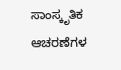ಸಾಂಸ್ಕೃತಿಕ ಆಚರಣೆಗಳ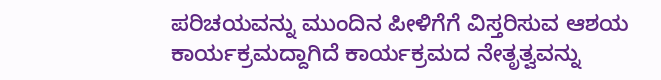ಪರಿಚಯವನ್ನು ಮುಂದಿನ ಪೀಳಿಗೆಗೆ ವಿಸ್ತರಿಸುವ ಆಶಯ ಕಾರ್ಯಕ್ರಮದ್ದಾಗಿದೆ ಕಾರ್ಯಕ್ರಮದ ನೇತೃತ್ವವನ್ನು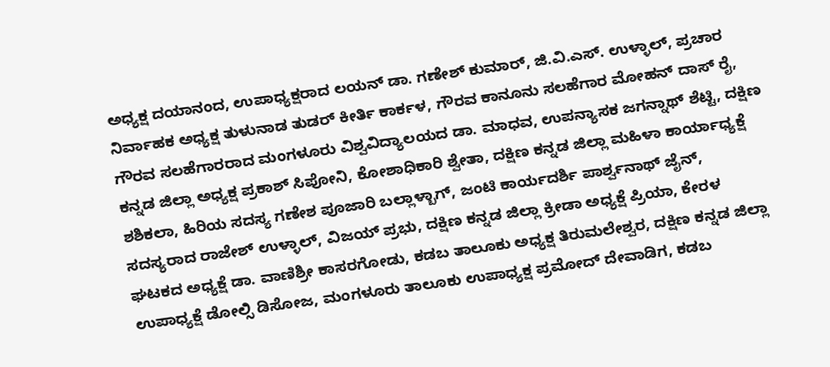ಅಧ್ಯಕ್ಷ ದಯಾನಂದ, ಉಪಾಧ್ಯಕ್ಷರಾದ ಲಯನ್ ಡಾ. ಗಣೇಶ್ ಕುಮಾರ್, ಜಿ.ವಿ.ಎಸ್. ಉಳ್ಳಾಲ್, ಪ್ರಚಾರ ನಿರ್ವಾಹಕ ಅಧ್ಯಕ್ಷ ತುಳುನಾಡ ತುಡರ್ ಕೀರ್ತಿ ಕಾರ್ಕಳ, ಗೌರವ ಕಾನೂನು ಸಲಹೆಗಾರ ಮೋಹನ್ ದಾಸ್ ರೈ, ಗೌರವ ಸಲಹೆಗಾರರಾದ ಮಂಗಳೂರು ವಿಶ್ವವಿದ್ಯಾಲಯದ ಡಾ. ಮಾಧವ, ಉಪನ್ಯಾಸಕ ಜಗನ್ನಾಥ್ ಶೆಟ್ಟಿ, ದಕ್ಷಿಣ ಕನ್ನಡ ಜಿಲ್ಲಾ ಅಧ್ಯಕ್ಷ ಪ್ರಕಾಶ್ ಸಿಪೋನಿ, ಕೋಶಾಧಿಕಾರಿ ಶ್ವೇತಾ, ದಕ್ಷಿಣ ಕನ್ನಡ ಜಿಲ್ಲಾ ಮಹಿಳಾ ಕಾರ್ಯಾಧ್ಯಕ್ಷೆ ಶಶಿಕಲಾ, ಹಿರಿಯ ಸದಸ್ಯ ಗಣೇಶ ಪೂಜಾರಿ ಬಲ್ಲಾಳ್ಬಾಗ್, ಜಂಟಿ ಕಾರ್ಯದರ್ಶಿ ಪಾರ್ಶ್ವನಾಥ್ ಜೈನ್, ಸದಸ್ಯರಾದ ರಾಜೇಶ್ ಉಳ್ಳಾಲ್, ವಿಜಯ್ ಪ್ರಭು, ದಕ್ಷಿಣ ಕನ್ನಡ ಜಿಲ್ಲಾ ಕ್ರೀಡಾ ಅಧ್ಯಕ್ಷೆ ಪ್ರಿಯಾ, ಕೇರಳ ಘಟಕದ ಅಧ್ಯಕ್ಷೆ ಡಾ. ವಾಣಿಶ್ರೀ ಕಾಸರಗೋಡು, ಕಡಬ ತಾಲೂಕು ಅಧ್ಯಕ್ಷ ತಿರುಮಲೇಶ್ವರ, ದಕ್ಷಿಣ ಕನ್ನಡ ಜಿಲ್ಲಾ ಉಪಾಧ್ಯಕ್ಷೆ ಡೋಲ್ಸಿ ಡಿಸೋಜ, ಮಂಗಳೂರು ತಾಲೂಕು ಉಪಾಧ್ಯಕ್ಷ ಪ್ರಮೋದ್ ದೇವಾಡಿಗ, ಕಡಬ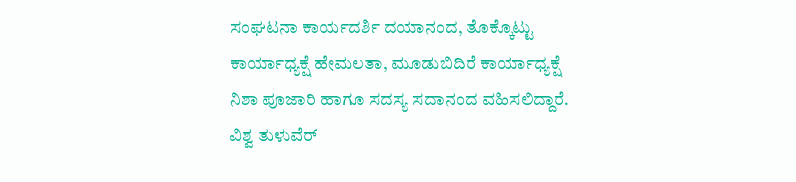ಸಂಘಟನಾ ಕಾರ್ಯದರ್ಶಿ ದಯಾನಂದ, ತೊಕ್ಕೊಟ್ಟು ಕಾರ್ಯಾಧ್ಯಕ್ಷೆ ಹೇಮಲತಾ, ಮೂಡುಬಿದಿರೆ ಕಾರ್ಯಾಧ್ಯಕ್ಷೆ ನಿಶಾ ಪೂಜಾರಿ ಹಾಗೂ ಸದಸ್ಯ ಸದಾನಂದ ವಹಿಸಲಿದ್ದಾರೆ. ವಿಶ್ವ ತುಳುವೆರ್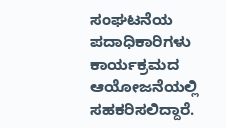ಸಂಘಟನೆಯ ಪದಾಧಿಕಾರಿಗಳು ಕಾರ್ಯಕ್ರಮದ ಆಯೋಜನೆಯಲ್ಲಿ ಸಹಕರಿಸಲಿದ್ದಾರೆ.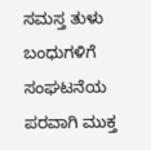ಸಮಸ್ತ ತುಳು ಬಂಧುಗಳಿಗೆ ಸಂಘಟನೆಯ ಪರವಾಗಿ ಮುಕ್ತ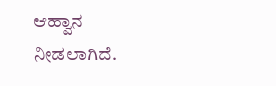ಆಹ್ವಾನ ನೀಡಲಾಗಿದೆ.